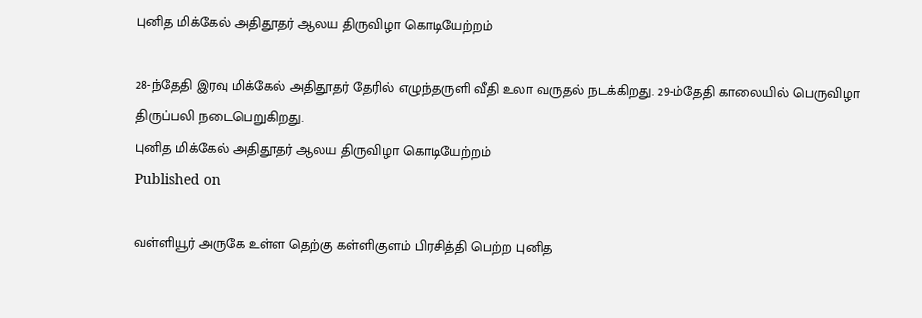புனித மிக்கேல் அதிதூதர் ஆலய திருவிழா கொடியேற்றம்

28-ந்தேதி இரவு மிக்கேல் அதிதூதர் தேரில் எழுந்தருளி வீதி உலா வருதல் நடக்கிறது. 29-ம்தேதி காலையில் பெருவிழா திருப்பலி நடைபெறுகிறது.
புனித மிக்கேல் அதிதூதர் ஆலய திருவிழா கொடியேற்றம்
Published on

வள்ளியூர் அருகே உள்ள தெற்கு கள்ளிகுளம் பிரசித்தி பெற்ற புனித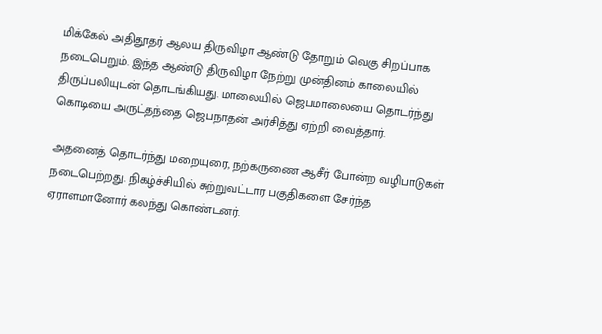மிக்கேல் அதிதூதர் ஆலய திருவிழா ஆண்டு தோறும் வெகு சிறப்பாக நடைபெறும். இந்த ஆண்டு திருவிழா நேற்று முன்தினம் காலையில் திருப்பலியுடன் தொடங்கியது. மாலையில் ஜெபமாலையை தொடர்ந்து கொடியை அருட்தந்தை ஜெபநாதன் அர்சித்து ஏற்றி வைத்தார்.

அதனைத் தொடர்ந்து மறையுரை, நற்கருணை ஆசீர் போன்ற வழிபாடுகள் நடைபெற்றது. நிகழ்ச்சியில் சுற்றுவட்டார பகுதிகளை சேர்ந்த ஏராளமானோர் கலந்து கொண்டனர்.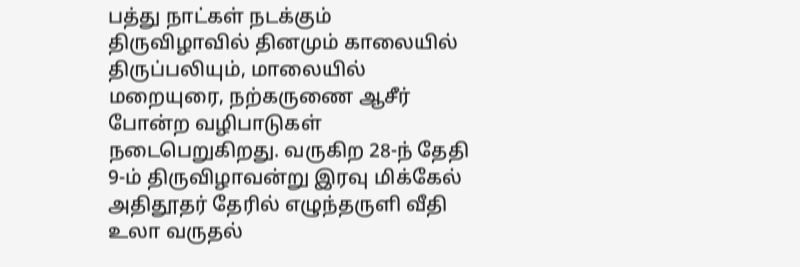பத்து நாட்கள் நடக்கும் திருவிழாவில் தினமும் காலையில் திருப்பலியும், மாலையில் மறையுரை, நற்கருணை ஆசீர் போன்ற வழிபாடுகள் நடைபெறுகிறது. வருகிற 28-ந் தேதி 9-ம் திருவிழாவன்று இரவு மிக்கேல் அதிதூதர் தேரில் எழுந்தருளி வீதி உலா வருதல்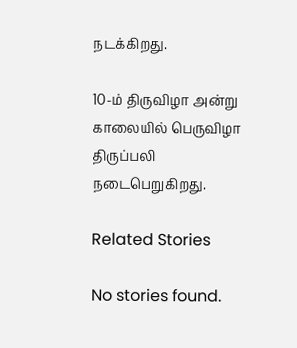நடக்கிறது.

10-ம் திருவிழா அன்று காலையில் பெருவிழா திருப்பலி நடைபெறுகிறது.

Related Stories

No stories found.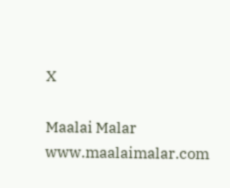X

Maalai Malar
www.maalaimalar.com